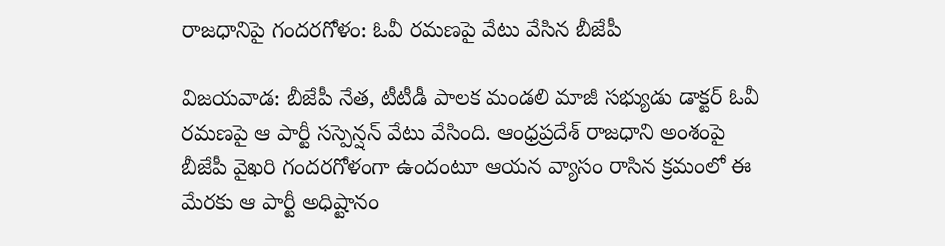రాజధానిపై గందరగోళం: ఓవీ రమణపై వేటు వేసిన బీజేపీ

విజయవాడ: బీజేపీ నేత, టీటీడీ పాలక మండలి మాజీ సభ్యుడు డాక్టర్ ఓవీ రమణపై ఆ పార్టీ సస్పెన్షన్ వేటు వేసింది. ఆంధ్రప్రదేశ్ రాజధాని అంశంపై బీజేపీ వైఖరి గందరగోళంగా ఉందంటూ ఆయన వ్యాసం రాసిన క్రమంలో ఈ మేరకు ఆ పార్టీ అధిష్టానం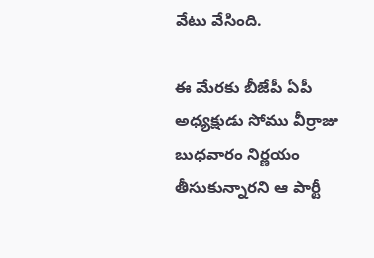వేటు వేసింది.

ఈ మేరకు బీజేపీ ఏపీ అధ్యక్షుడు సోము వీర్రాజు బుధవారం నిర్ణయం తీసుకున్నారని ఆ పార్టీ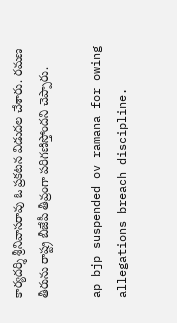కార్యదర్శి శ్రీనివాసరావు ఓ ప్రకటన విడుదల చేశారు. రమణ తీరును రాష్ట్ర బీజేపీ తీవ్రంగా పరిగణిస్తోందని చెప్పారు.

ap bjp suspended ov ramana for owing allegations breach discipline.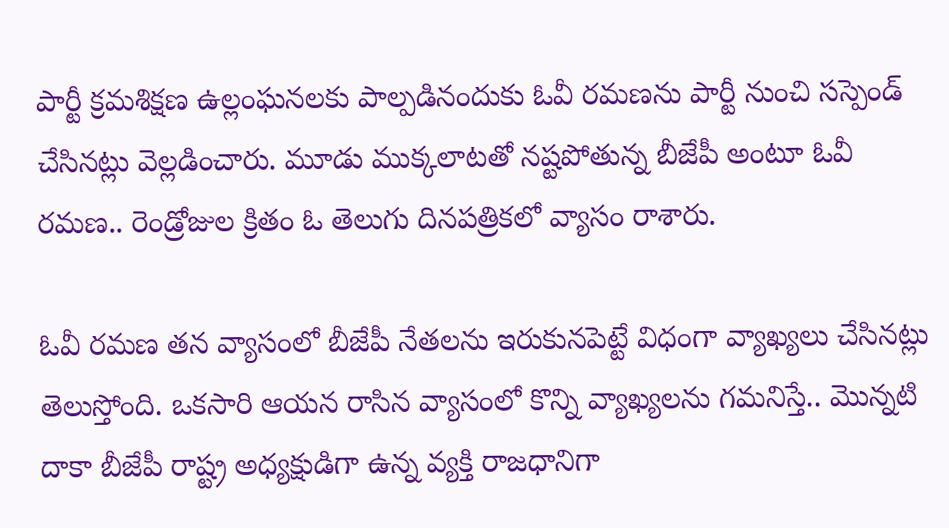పార్టీ క్రమశిక్షణ ఉల్లంఘనలకు పాల్పడినందుకు ఓవీ రమణను పార్టీ నుంచి సస్పెండ్ చేసినట్లు వెల్లడించారు. మూడు ముక్కలాటతో నష్టపోతున్న బీజేపీ అంటూ ఓవీ రమణ.. రెండ్రోజుల క్రితం ఓ తెలుగు దినపత్రికలో వ్యాసం రాశారు.

ఓవీ రమణ తన వ్యాసంలో బీజేపీ నేతలను ఇరుకునపెట్టే విధంగా వ్యాఖ్యలు చేసినట్లు తెలుస్తోంది. ఒకసారి ఆయన రాసిన వ్యాసంలో కొన్ని వ్యాఖ్యలను గమనిస్తే.. మొన్నటి దాకా బీజేపీ రాష్ట్ర అధ్యక్షుడిగా ఉన్న వ్యక్తి రాజధానిగా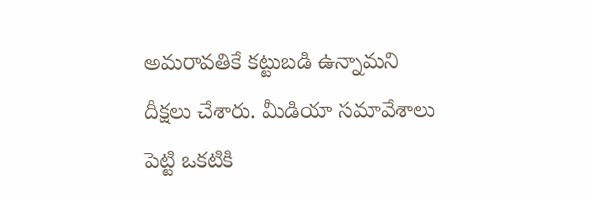అమరావతికే కట్టుబడి ఉన్నామని దీక్షలు చేశారు. మీడియా సమావేశాలు పెట్టి ఒకటికి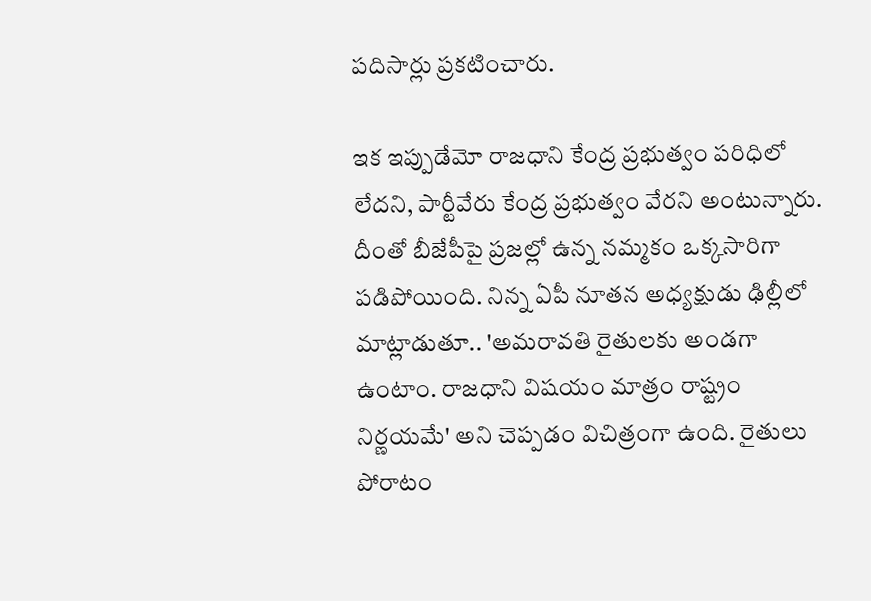పదిసార్లు ప్రకటించారు.

ఇక ఇప్పుడేమో రాజధాని కేంద్ర ప్రభుత్వం పరిధిలో లేదని, పార్టీవేరు కేంద్ర ప్రభుత్వం వేరని అంటున్నారు. దీంతో బీజేపీపై ప్రజల్లో ఉన్న నమ్మకం ఒక్కసారిగా పడిపోయింది. నిన్న ఏపీ నూతన అధ్యక్షుడు ఢిల్లీలో మాట్లాడుతూ.. 'అమరావతి రైతులకు అండగా ఉంటాం. రాజధాని విషయం మాత్రం రాష్ట్రం నిర్ణయమే' అని చెప్పడం విచిత్రంగా ఉంది. రైతులు పోరాటం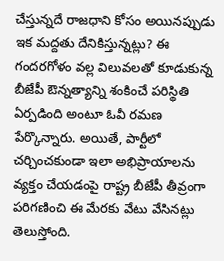చేస్తున్నదే రాజధాని కోసం అయినప్పుడు ఇక మద్దతు దేనికిస్తున్నట్లు? ఈ గందరగోళం వల్ల విలువలతో కూడుకున్న బీజేపీ ఔన్నత్యాన్ని శంకించే పరిస్థితి ఏర్పడింది అంటూ ఓవీ రమణ పేర్కొన్నారు. అయితే, పార్టీలో చర్చించకుండా ఇలా అభిప్రాయాలను వ్యక్తం చేయడంపై రాష్ట్ర బీజేపీ తీవ్రంగా పరిగణించి ఈ మేరకు వేటు వేసినట్లు తెలుస్తోంది.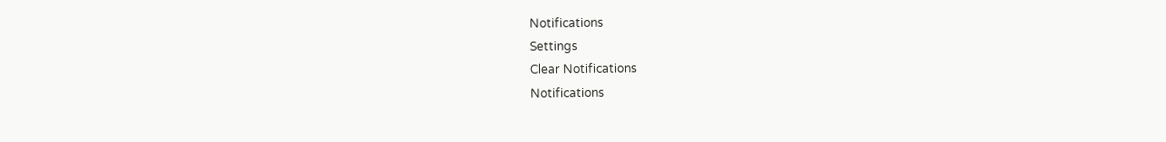Notifications
Settings
Clear Notifications
Notifications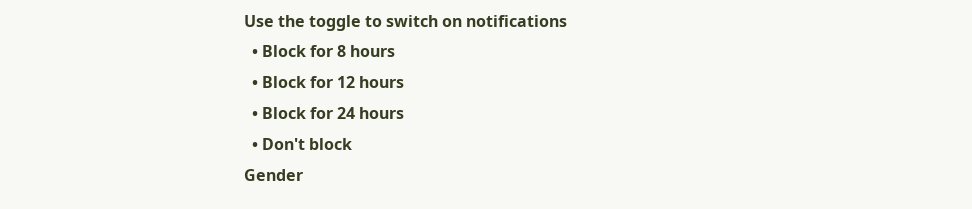Use the toggle to switch on notifications
  • Block for 8 hours
  • Block for 12 hours
  • Block for 24 hours
  • Don't block
Gender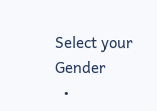Select your Gender
  •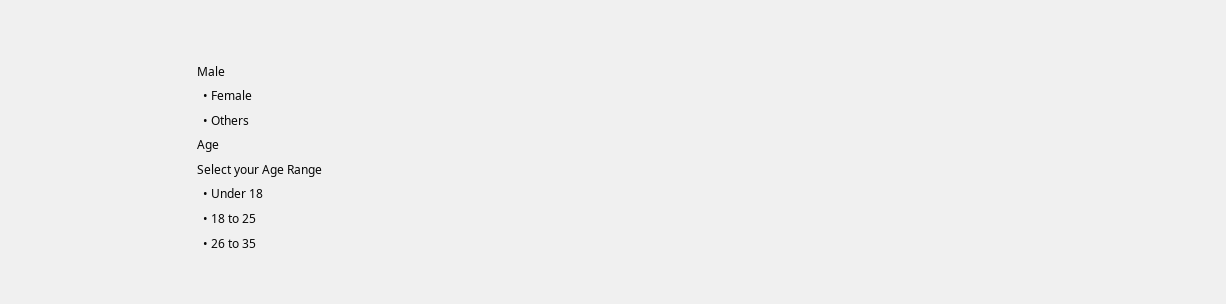Male
  • Female
  • Others
Age
Select your Age Range
  • Under 18
  • 18 to 25
  • 26 to 35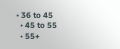• 36 to 45
  • 45 to 55
  • 55+